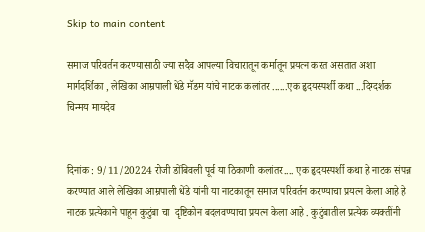Skip to main content

समाज परिवर्तन करण्यासाठी ज्या सदैव आपल्या विचारातून कर्मातून प्रयत्न करत असतात अशा मार्गदर्शिका , लेखिका आम्रपाली धेंडे मॅडम यांचे नाटक कलांतर ......एक हृदयस्पर्शी कथा ...दिग्दर्शक चिन्मय मायदेव


दिनांक : 9/11/20224 रोजी डोंबिवली पूर्व या ठिकाणी कलांतर.... एक हृदयस्पर्शी कथा हे नाटक संपन्न करण्यात आले लेखिका आम्रपाली धेंडे यांनी या नाटकातून समाज परिवर्तन करण्याचा प्रयत्न केला आहे हे नाटक प्रत्येकाने पाहून कुटुंबा चा  दृष्टिकोन बदलवण्याचा प्रयत्न केला आहे . कुटुंबातील प्रत्येक व्यक्तींनी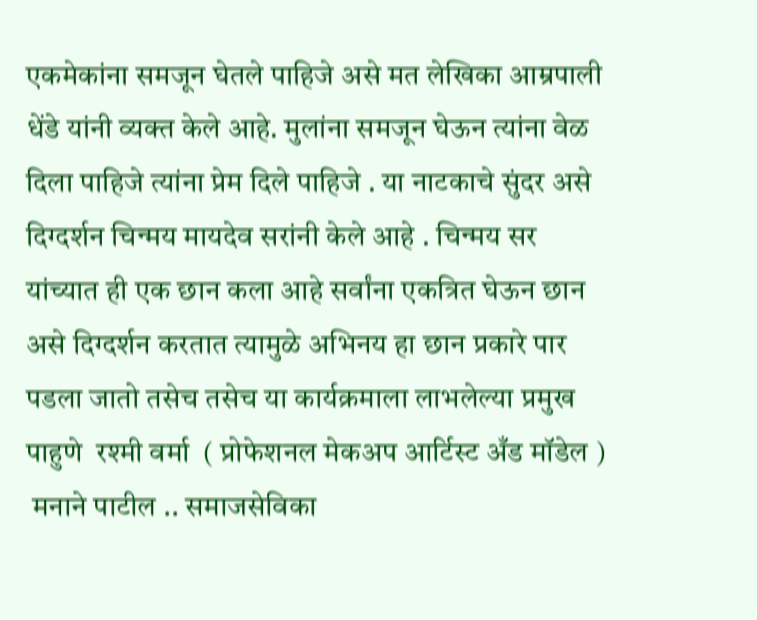एकमेकांना समजून घेतले पाहिजे असे मत लेखिका आम्रपाली धेंडे यांनी व्यक्त केले आहे. मुलांना समजून घेऊन त्यांना वेळ दिला पाहिजे त्यांना प्रेम दिले पाहिजे . या नाटकाचे सुंदर असे दिग्दर्शन चिन्मय मायदेव सरांनी केले आहे . चिन्मय सर यांच्यात ही एक छान कला आहे सर्वांना एकत्रित घेऊन छान असे दिग्दर्शन करतात त्यामुळे अभिनय हा छान प्रकारे पार पडला जातो तसेच तसेच या कार्यक्रमाला लाभलेल्या प्रमुख पाहुणे  रश्मी वर्मा  ( प्रोफेशनल मेकअप आर्टिस्ट अँड मॉडेल )
 मनाने पाटील .. समाजसेविका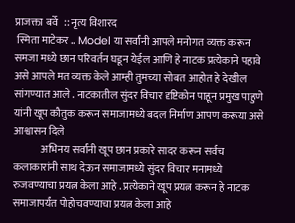प्राजक्ता बर्वे   :: नृत्य विशारद
 स्मिता माटेकर .. Model या सर्वांनी आपले मनोगत व्यक्त करून समजा मध्ये छान परिवर्तन घडून येईल आणि हे नाटक प्रत्येकाने पहावे असे आपले मत व्यक्त केले आम्ही तुमच्या सोबत आहोत हे देखील सांगण्यात आले . नाटकातील सुंदर विचार दृष्टिकोन पाहून प्रमुख पाहुणे यांनी खूप कौतुक करून समाजामध्ये बदल निर्माण आपण करूया असे आश्वासन दिले
             अभिनय सर्वांनी खूप छान प्रकारे सादर करून सर्वच कलाकारांनी साथ देऊन समाजामध्ये सुंदर विचार मनामध्ये रुजवण्याचा प्रयत्न केला आहे . प्रत्येकाने खूप प्रयत्न करून हे नाटक समाजापर्यंत पोहोचवण्याचा प्रयत्न केला आहे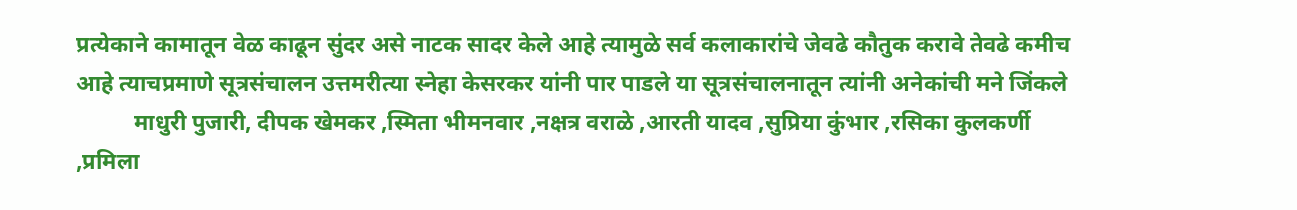प्रत्येकाने कामातून वेळ काढून सुंदर असे नाटक सादर केले आहे त्यामुळे सर्व कलाकारांचे जेवढे कौतुक करावे तेवढे कमीच आहे त्याचप्रमाणे सूत्रसंचालन उत्तमरीत्या स्नेहा केसरकर यांनी पार पाडले या सूत्रसंचालनातून त्यांनी अनेकांची मने जिंकले
          माधुरी पुजारी, दीपक खेमकर ,स्मिता भीमनवार ,नक्षत्र वराळे ,आरती यादव ,सुप्रिया कुंभार ,रसिका कुलकर्णी ,प्रमिला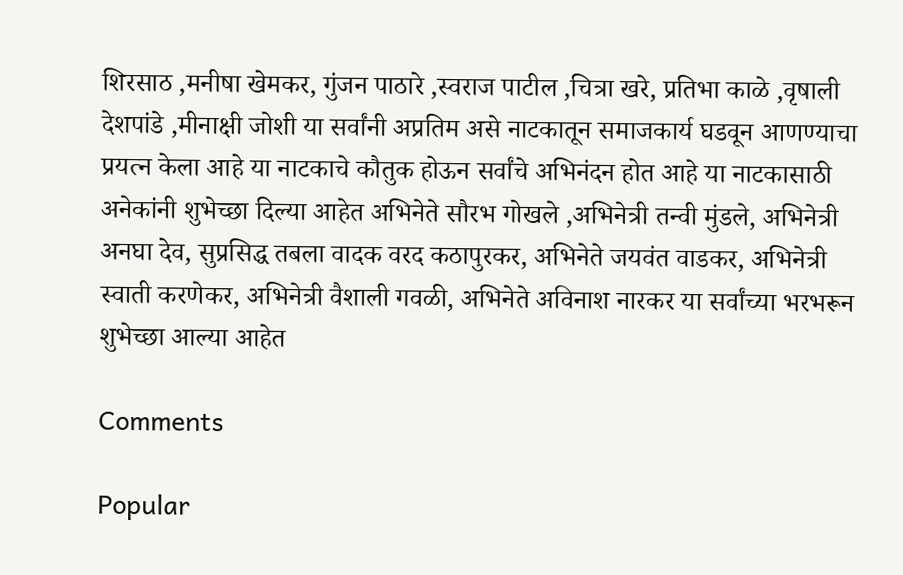शिरसाठ ,मनीषा खेमकर, गुंजन पाठारे ,स्वराज पाटील ,चित्रा खरे, प्रतिभा काळे ,वृषाली देशपांडे ,मीनाक्षी जोशी या सर्वांनी अप्रतिम असे नाटकातून समाजकार्य घडवून आणण्याचा प्रयत्न केला आहे या नाटकाचे कौतुक होऊन सर्वांचे अभिनंदन होत आहे या नाटकासाठी अनेकांनी शुभेच्छा दिल्या आहेत अभिनेते सौरभ गोखले ,अभिनेत्री तन्वी मुंडले, अभिनेत्री अनघा देव, सुप्रसिद्ध तबला वादक वरद कठापुरकर, अभिनेते जयवंत वाडकर, अभिनेत्री स्वाती करणेकर, अभिनेत्री वैशाली गवळी, अभिनेते अविनाश नारकर या सर्वांच्या भरभरून शुभेच्छा आल्या आहेत

Comments

Popular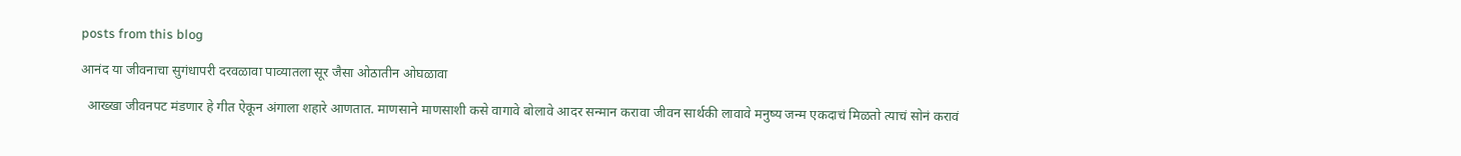posts from this blog

आनंद या जीवनाचा सुगंधापरी दरवळावा पाव्यातला सूर जैसा ओठातीन ओघळावा

  आख्खा जीवनपट मंडणार हे गीत ऐकून अंगाला शहारे आणतात. माणसाने माणसाशी कसे वागावे बोलावे आदर सन्मान करावा जीवन सार्थकी लावावे मनुष्य जन्म एकदाचं मिळतो त्याचं सोनं करावं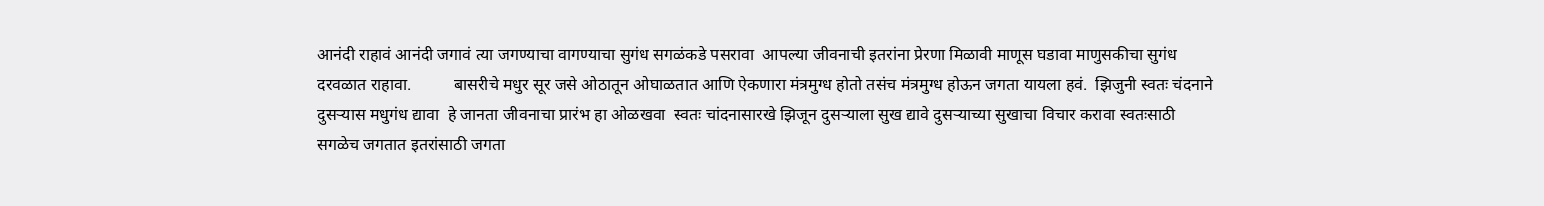आनंदी राहावं आनंदी जगावं त्या जगण्याचा वागण्याचा सुगंध सगळंकडे पसरावा  आपल्या जीवनाची इतरांना प्रेरणा मिळावी माणूस घडावा माणुसकीचा सुगंध दरवळात राहावा.          बासरीचे मधुर सूर जसे ओठातून ओघाळतात आणि ऐकणारा मंत्रमुग्ध होतो तसंच मंत्रमुग्ध होऊन जगता यायला हवं.  झिजुनी स्वतः चंदनाने दुसऱ्यास मधुगंध द्यावा  हे जानता जीवनाचा प्रारंभ हा ओळखवा  स्वतः चांदनासारखे झिजून दुसऱ्याला सुख द्यावे दुसऱ्याच्या सुखाचा विचार करावा स्वतःसाठी सगळेच जगतात इतरांसाठी जगता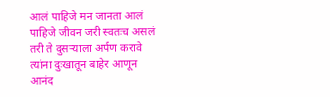आलं पाहिजे मन जानता आलं पाहिजे जीवन जरी स्वतःच असलं तरी ते दुसऱ्याला अर्पण करावे त्यांना दुःखातून बाहेर आणून आनंद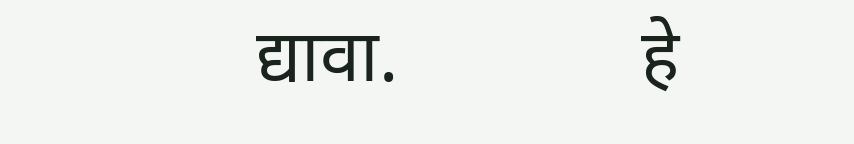द्यावा.             हे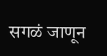सगळं जाणून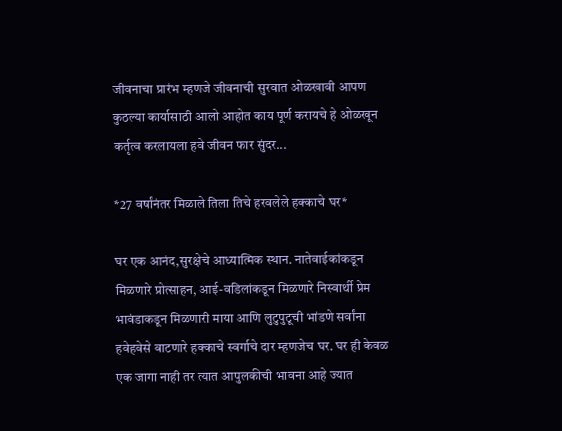जीवनाचा प्रारंभ म्हणजे जीवनाची सुरवात ओळखावी आपण कुठल्या कार्यासाठी आलो आहोत काय पूर्ण करायचे हे ओळखून कर्तृत्व करलायला हवे जीवन फार सुंदर...

*27 वर्षांनंतर मिळाले तिला तिचे हरवलेले हक्काचे घर*

घर एक आनंद,सुरक्षेचे आध्यात्मिक स्थान. नातेवाईकांकडून मिळणारे प्रोत्साहन, आई-वडिलांकडून मिळणारे निस्वार्थी प्रेम भावंडाकडून मिळणारी माया आणि लुटुपुटूची भांडणे सर्वांना हवेहवेसे वाटणारे हक्काचे स्वर्गाचे दार म्हणजेच घर. घर ही केवळ एक जागा नाही तर त्यात आपुलकीची भावना आहे ज्यात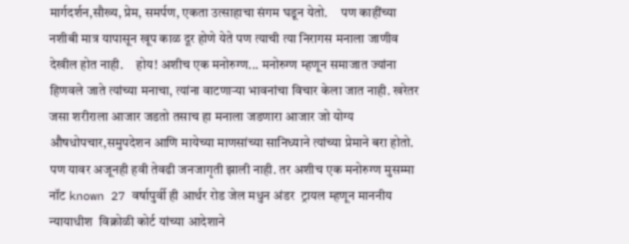मार्गदर्शन,सौख्य, प्रेम, समर्पण, एकता उत्साहाचा संगम घडून येतो.     पण काहींच्या नशीबी मात्र यापासून खूप काळ दूर होणे येते पण त्याची त्या निरागस मनाला जाणीव देखील होत नाही.     होय! अशीच एक मनोरुग्ण... मनोरुग्ण म्हणून समाजात ज्यांना हिणवले जाते त्यांच्या मनाचा, त्यांना वाटणाऱ्या भावनांचा विचार केला जात नाही. खरेतर जसा शरीराला आजार जडतो तसाच हा मनाला जडणारा आजार जो योग्य औषधोपचार,समुपदेशन आणि मायेच्या माणसांच्या सानिध्याने त्यांच्या प्रेमाने बरा होतो. पण यावर अजूनही हवी तेवढी जनजागृती झाली नाही. तर अशीच एक मनोरुग्ण मुसम्मा नॉट known 27 वर्षापुर्वी ही आर्थर रोड जेल मधुन अंडर  ट्रायल म्हणून माननीय न्यायाधीश  विक्रोळी कोर्ट यांच्या आदेशाने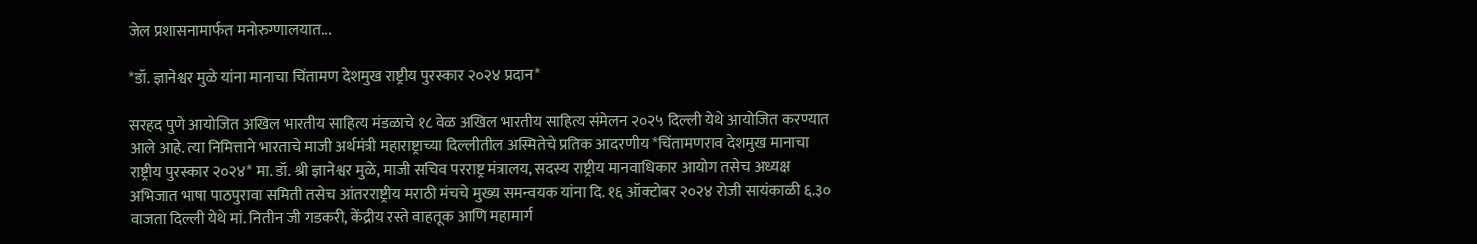जेल प्रशासनामार्फत मनोरुग्णालयात...

*डॉ. ज्ञानेश्वर मुळे यांना मानाचा चिंतामण देशमुख राष्ट्रीय पुरस्कार २०२४ प्रदान*

सरहद पुणे आयोजित अखिल भारतीय साहित्य मंडळाचे १८ वेळ अखिल भारतीय साहित्य संमेलन २०२५ दिल्ली येथे आयोजित करण्यात आले आहे. त्या निमित्ताने भारताचे माजी अर्थमंत्री महाराष्ट्राच्या दिल्लीतील अस्मितेचे प्रतिक आदरणीय *चिंतामणराव देशमुख मानाचा राष्ट्रीय पुरस्कार २०२४* मा. डॉ. श्री ज्ञानेश्वर मुळे, माजी सचिव परराष्ट्र मंत्रालय, सदस्य राष्ट्रीय मानवाधिकार आयोग तसेच अध्यक्ष अभिजात भाषा पाठपुरावा समिती तसेच आंतरराष्ट्रीय मराठी मंचचे मुख्य समन्वयक यांना दि. १६ ऑक्टोबर २०२४ रोजी सायंकाळी ६.३० वाजता दिल्ली येथे मां. नितीन जी गडकरी, केंद्रीय रस्ते वाहतूक आणि महामार्ग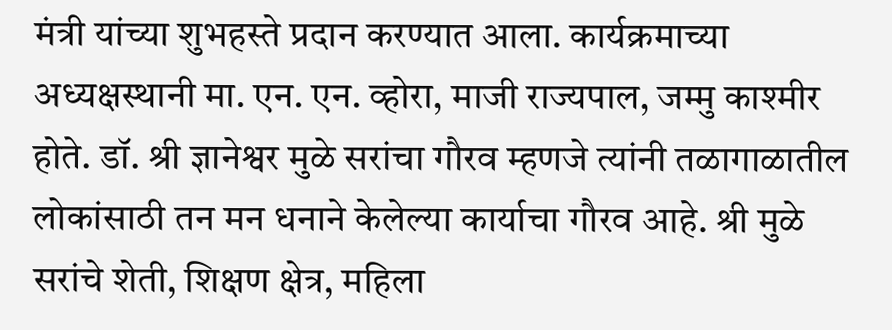मंत्री यांच्या शुभहस्ते प्रदान करण्यात आला. कार्यक्रमाच्या अध्यक्षस्थानी मा. एन. एन. व्होरा, माजी राज्यपाल, जम्मु काश्मीर होते. डॉ. श्री ज्ञानेश्वर मुळे सरांचा गौरव म्हणजे त्यांनी तळागाळातील लोकांसाठी तन मन धनाने केलेल्या कार्याचा गौरव आहे. श्री मुळे सरांचे शेती, शिक्षण क्षेत्र, महिला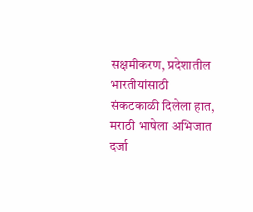सक्षमीकरण, प्रदेशातील भारतीयांसाठी संकटकाळी दिलेला हात, मराठी भाषेला अभिजात दर्जा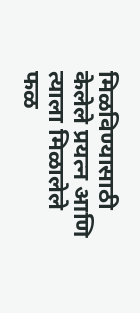मिळविण्यासाठी केलेले प्रयत्न आणि त्याला मिळालेले फळ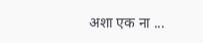अशा एक ना ...